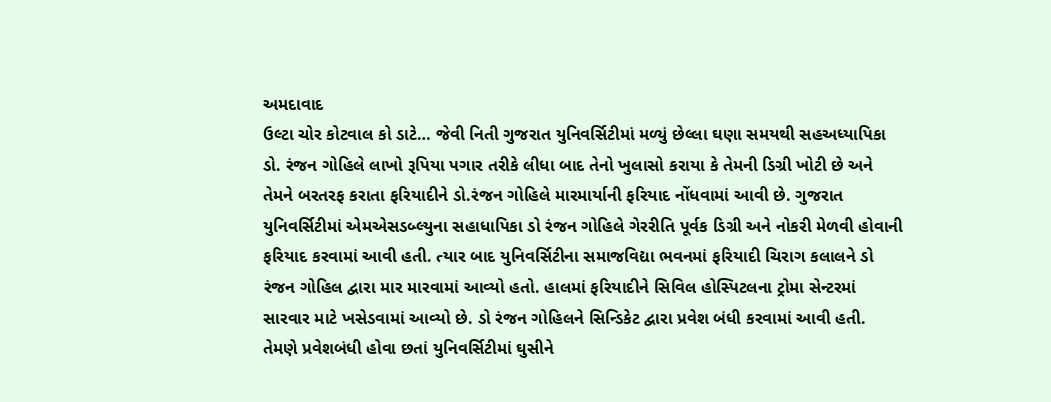અમદાવાદ
ઉલ્ટા ચોર કોટવાલ કો ડાટે… જેવી નિતી ગુજરાત યુનિવર્સિટીમાં મળ્યું છેલ્લા ઘણા સમયથી સહઅધ્યાપિકા ડો. રંજન ગોહિલે લાખો રૂપિયા પગાર તરીકે લીધા બાદ તેનો ખુલાસો કરાયા કે તેમની ડિગ્રી ખોટી છે અને તેમને બરતરફ કરાતા ફરિયાદીને ડો.રંજન ગોહિલે મારમાર્યાની ફરિયાદ નોંધવામાં આવી છે. ગુજરાત યુનિવર્સિટીમાં એમએસડબ્લ્યુના સહાધાપિકા ડો રંજન ગોહિલે ગેરરીતિ પૂર્વક ડિગ્રી અને નોકરી મેળવી હોવાની ફરિયાદ કરવામાં આવી હતી. ત્યાર બાદ યુનિવર્સિટીના સમાજવિદ્યા ભવનમાં ફરિયાદી ચિરાગ કલાલને ડો રંજન ગોહિલ દ્વારા માર મારવામાં આવ્યો હતો. હાલમાં ફરિયાદીને સિવિલ હોસ્પિટલના ટ્રોમા સેન્ટરમાં સારવાર માટે ખસેડવામાં આવ્યો છે. ડો રંજન ગોહિલને સિન્ડિકેટ દ્વારા પ્રવેશ બંધી કરવામાં આવી હતી. તેમણે પ્રવેશબંધી હોવા છતાં યુનિવર્સિટીમાં ઘુસીને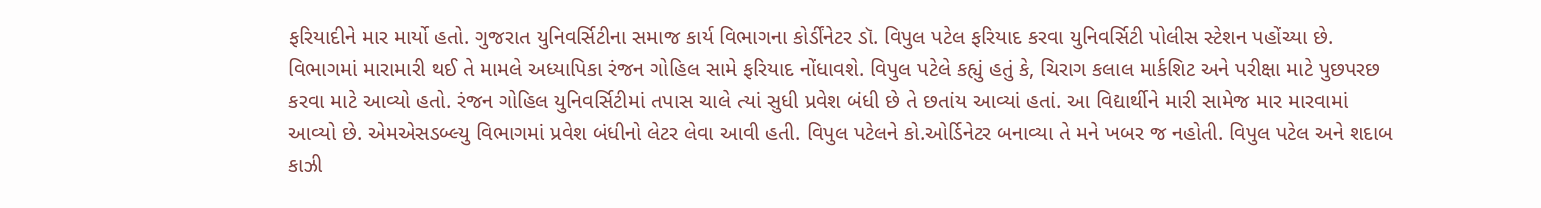ફરિયાદીને માર માર્યો હતો. ગુજરાત યુનિવર્સિટીના સમાજ કાર્ય વિભાગના કોર્ડીંનેટર ડૉ. વિપુલ પટેલ ફરિયાદ કરવા યુનિવર્સિટી પોલીસ સ્ટેશન પહોંચ્યા છે. વિભાગમાં મારામારી થઈ તે મામલે અધ્યાપિકા રંજન ગોહિલ સામે ફરિયાદ નોંધાવશે. વિપુલ પટેલે કહ્યું હતું કે, ચિરાગ કલાલ માર્કશિટ અને પરીક્ષા માટે પુછપરછ કરવા માટે આવ્યો હતો. રંજન ગોહિલ યુનિવર્સિટીમાં તપાસ ચાલે ત્યાં સુધી પ્રવેશ બંધી છે તે છતાંય આવ્યાં હતાં. આ વિદ્યાર્થીને મારી સામેજ માર મારવામાં આવ્યો છે. એમએસડબ્લ્યુ વિભાગમાં પ્રવેશ બંધીનો લેટર લેવા આવી હતી. વિપુલ પટેલને કો.ઓર્ડિનેટર બનાવ્યા તે મને ખબર જ નહોતી. વિપુલ પટેલ અને શદાબ કાઝી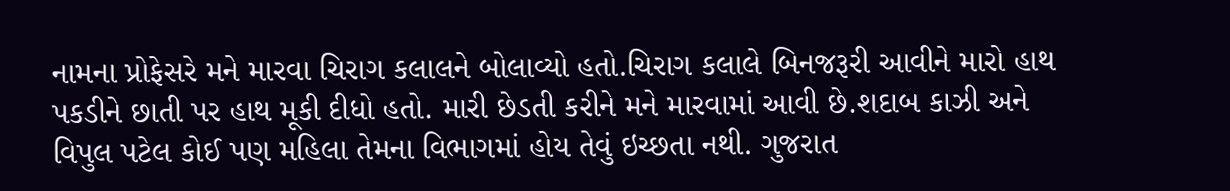નામના પ્રોફેસરે મને મારવા ચિરાગ કલાલને બોલાવ્યો હતો.ચિરાગ કલાલે બિનજરૂરી આવીને મારો હાથ પકડીને છાતી પર હાથ મૂકી દીધો હતો. મારી છેડતી કરીને મને મારવામાં આવી છે.શદાબ કાઝી અને વિપુલ પટેલ કોઈ પણ મહિલા તેમના વિભાગમાં હોય તેવું ઇચ્છતા નથી. ગુજરાત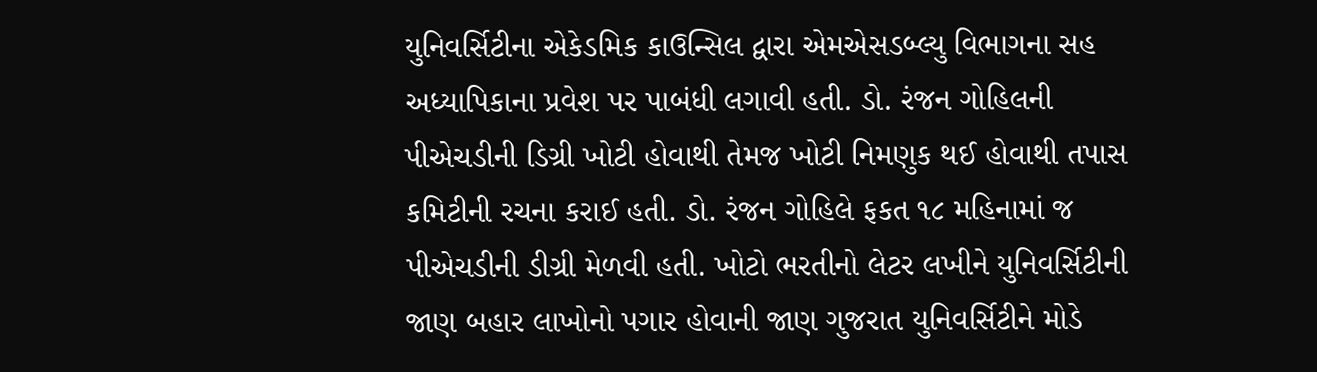યુનિવર્સિટીના એકેડમિક કાઉન્સિલ દ્વારા એમએસડબ્લ્યુ વિભાગના સહ અધ્યાપિકાના પ્રવેશ પર પાબંધી લગાવી હતી. ડો. રંજન ગોહિલની પીએચડીની ડિગ્રી ખોટી હોવાથી તેમજ ખોટી નિમણુક થઈ હોવાથી તપાસ કમિટીની રચના કરાઈ હતી. ડો. રંજન ગોહિલે ફકત ૧૮ મહિનામાં જ પીએચડીની ડીગ્રી મેળવી હતી. ખોટો ભરતીનો લેટર લખીને યુનિવર્સિટીની જાણ બહાર લાખોનો પગાર હોવાની જાણ ગુજરાત યુનિવર્સિટીને મોડે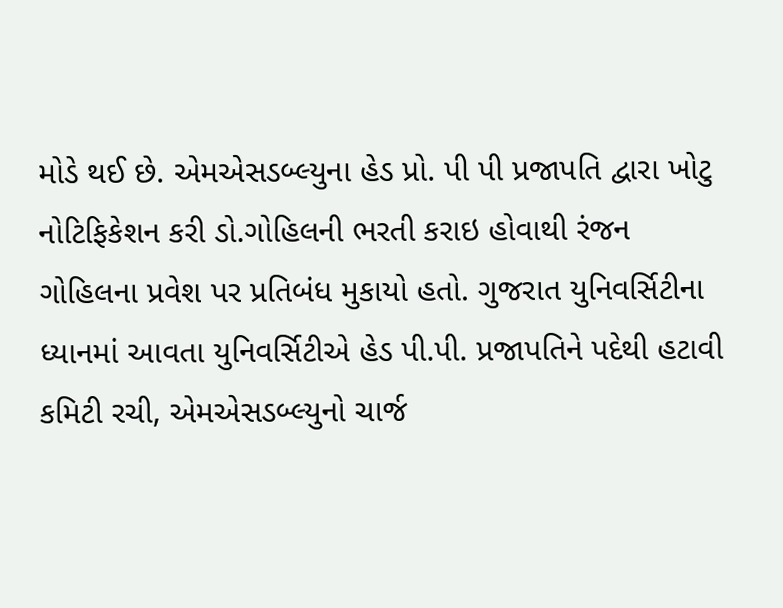મોડે થઈ છે. એમએસડબ્લ્યુના હેડ પ્રો. પી પી પ્રજાપતિ દ્વારા ખોટુ નોટિફિકેશન કરી ડો.ગોહિલની ભરતી કરાઇ હોવાથી રંજન ગોહિલના પ્રવેશ પર પ્રતિબંધ મુકાયો હતો. ગુજરાત યુનિવર્સિટીના ધ્યાનમાં આવતા યુનિવર્સિટીએ હેડ પી.પી. પ્રજાપતિને પદેથી હટાવી કમિટી રચી, એમએસડબ્લ્યુનો ચાર્જ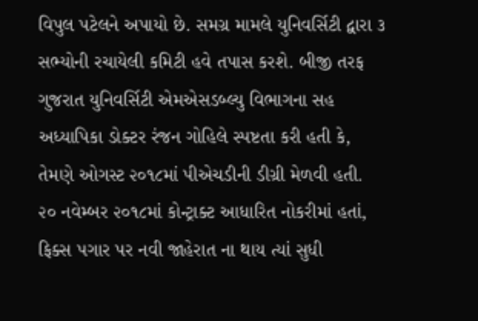વિપુલ પટેલને અપાયો છે. સમગ્ર મામલે યુનિવર્સિટી દ્વારા ૩ સભ્યોની રચાયેલી કમિટી હવે તપાસ કરશે. બીજી તરફ ગુજરાત યુનિવર્સિટી એમએસડબ્લ્યુ વિભાગના સહ અધ્યાપિકા ડોક્ટર રંજન ગોહિલે સ્પષ્ટતા કરી હતી કે, તેમણે ઓગસ્ટ ૨૦૧૮માં પીએચડીની ડીગ્રી મેળવી હતી. ૨૦ નવેમ્બર ૨૦૧૮માં કોન્ટ્રાક્ટ આધારિત નોકરીમાં હતાં, ફિક્સ પગાર પર નવી જાહેરાત ના થાય ત્યાં સુધી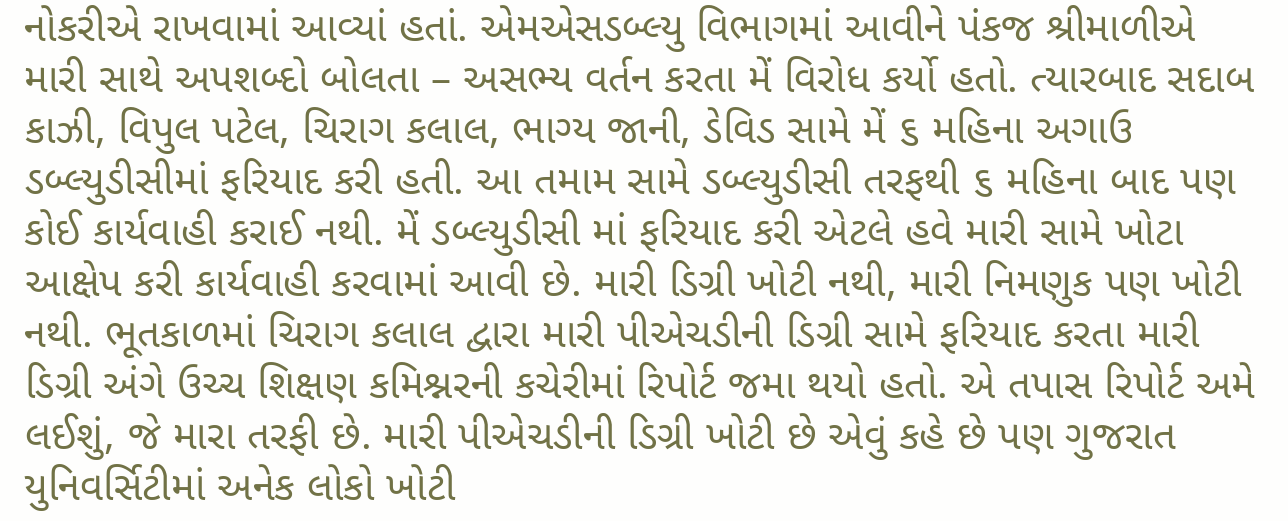નોકરીએ રાખવામાં આવ્યાં હતાં. એમએસડબ્લ્યુ વિભાગમાં આવીને પંકજ શ્રીમાળીએ મારી સાથે અપશબ્દો બોલતા – અસભ્ય વર્તન કરતા મેં વિરોધ કર્યો હતો. ત્યારબાદ સદાબ કાઝી, વિપુલ પટેલ, ચિરાગ કલાલ, ભાગ્ય જાની, ડેવિડ સામે મેં ૬ મહિના અગાઉ ડબ્લ્યુડીસીમાં ફરિયાદ કરી હતી. આ તમામ સામે ડબ્લ્યુડીસી તરફથી ૬ મહિના બાદ પણ કોઈ કાર્યવાહી કરાઈ નથી. મેં ડબ્લ્યુડીસી માં ફરિયાદ કરી એટલે હવે મારી સામે ખોટા આક્ષેપ કરી કાર્યવાહી કરવામાં આવી છે. મારી ડિગ્રી ખોટી નથી, મારી નિમણુક પણ ખોટી નથી. ભૂતકાળમાં ચિરાગ કલાલ દ્વારા મારી પીએચડીની ડિગ્રી સામે ફરિયાદ કરતા મારી ડિગ્રી અંગે ઉચ્ચ શિક્ષણ કમિશ્નરની કચેરીમાં રિપોર્ટ જમા થયો હતો. એ તપાસ રિપોર્ટ અમે લઈશું, જે મારા તરફી છે. મારી પીએચડીની ડિગ્રી ખોટી છે એવું કહે છે પણ ગુજરાત યુનિવર્સિટીમાં અનેક લોકો ખોટી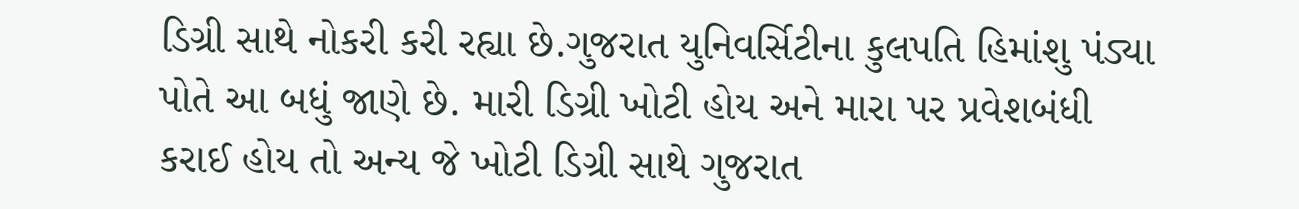ડિગ્રી સાથે નોકરી કરી રહ્યા છે.ગુજરાત યુનિવર્સિટીના કુલપતિ હિમાંશુ પંડ્યા પોતે આ બધું જાણે છે. મારી ડિગ્રી ખોટી હોય અને મારા પર પ્રવેશબંધી કરાઈ હોય તો અન્ય જે ખોટી ડિગ્રી સાથે ગુજરાત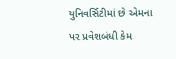યુનિવર્સિટીમાં છે એમના પર પ્રવેશબંધી કેમ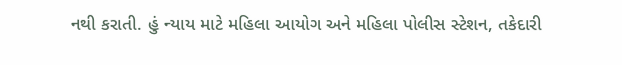નથી કરાતી. હું ન્યાય માટે મહિલા આયોગ અને મહિલા પોલીસ સ્ટેશન, તકેદારી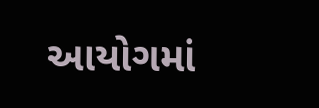આયોગમાં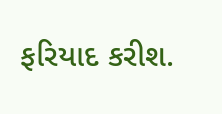ફરિયાદ કરીશ.